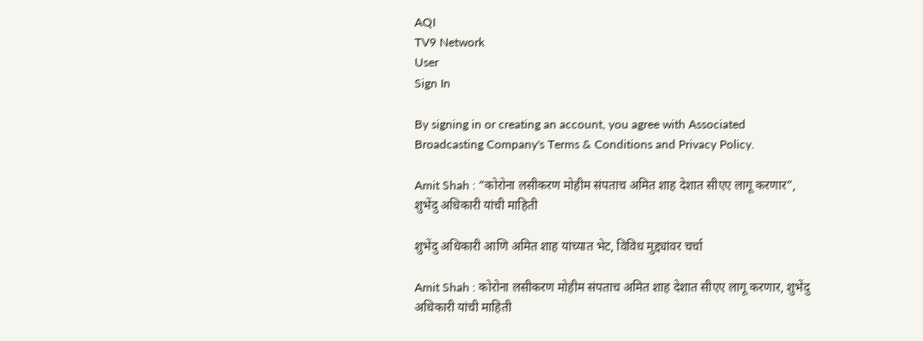AQI
TV9 Network
User
Sign In

By signing in or creating an account, you agree with Associated Broadcasting Company's Terms & Conditions and Privacy Policy.

Amit Shah : “कोरोना लसीकरण मोहीम संपताच अमित शाह देशात सीएए लागू करणार”, शुभेंदु अधिकारी यांची माहिती

शुभेंदु अधिकारी आणि अमित शाह यांच्यात भेट, विविध मुद्द्यांवर चर्चा

Amit Shah : कोरोना लसीकरण मोहीम संपताच अमित शाह देशात सीएए लागू करणार, शुभेंदु अधिकारी यांची माहिती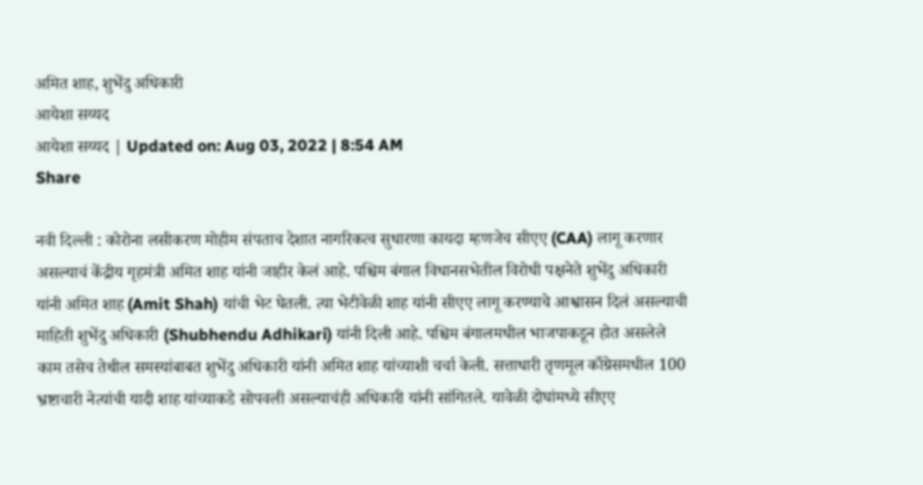अमित शाह, शुभेंदु अधिकारी
आयेशा सय्यद
आयेशा सय्यद | Updated on: Aug 03, 2022 | 8:54 AM
Share

नवी दिल्ली : कोरोना लसीकरण मोहीम संपताच देशात नागरिकत्व सुधारणा कायदा म्हणजेच सीएए (CAA) लागू करणार असल्याचं केंद्रीय गृहमंत्री अमित शाह यांनी जाहीर केलं आहे. पश्चिम बंगाल विधानसभेतील विरोधी पक्षनेते शुभेंदु अधिकारी यांनी अमित शाह (Amit Shah) यांची भेट घेतली. त्या भेटीवेळी शाह यांनी सीएए लागू करण्याचे आश्वासन दिलं असल्याची माहिती शुभेंदु अधिकारी (Shubhendu Adhikari) यांनी दिली आहे. पश्चिम बंगालमधील भाजपाकडून होत असलेले काम तसेच तेथील समस्यांबाबत शुभेंदु अधिकारी यांनी अमित शाह यांच्याशी चर्चा केली. सत्ताधारी तृणमूल काँग्रेसमधील 100 भ्रष्टाचारी नेत्यांची यादी शाह यांच्याकडे सोपवली असल्याचंही अधिकारी यांनी सांगितले. यावेळी दोघांमध्ये सीएए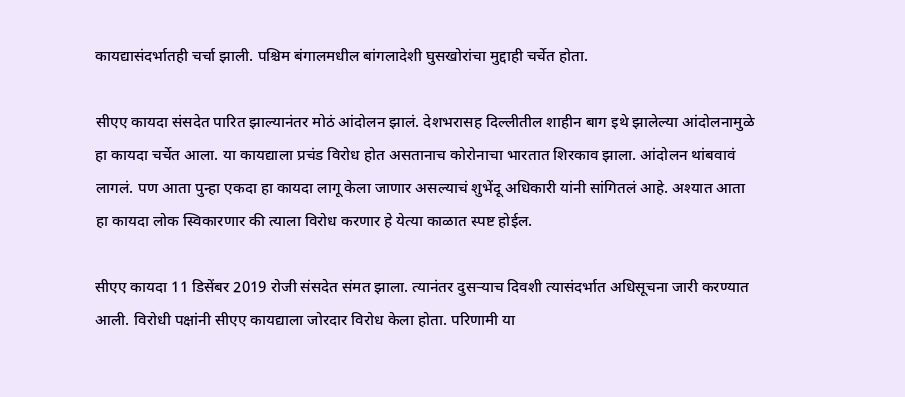कायद्यासंदर्भातही चर्चा झाली. पश्चिम बंगालमधील बांगलादेशी घुसखोरांचा मुद्दाही चर्चेत होता.

सीएए कायदा संसदेत पारित झाल्यानंतर मोठं आंदोलन झालं. देशभरासह दिल्लीतील शाहीन बाग इथे झालेल्या आंदोलनामुळे हा कायदा चर्चेत आला. या कायद्याला प्रचंड विरोध होत असतानाच कोरोनाचा भारतात शिरकाव झाला. आंदोलन थांबवावं लागलं. पण आता पुन्हा एकदा हा कायदा लागू केला जाणार असल्याचं शुभेंदू अधिकारी यांनी सांगितलं आहे. अश्यात आता हा कायदा लोक स्विकारणार की त्याला विरोध करणार हे येत्या काळात स्पष्ट होईल.

सीएए कायदा 11 डिसेंबर 2019 रोजी संसदेत संमत झाला. त्यानंतर दुसऱ्याच दिवशी त्यासंदर्भात अधिसूचना जारी करण्यात आली. विरोधी पक्षांनी सीएए कायद्याला जोरदार विरोध केला होता. परिणामी या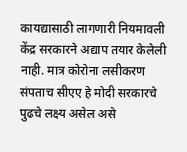कायद्यासाठी लागणारी नियमावली केंद्र सरकारने अद्याप तयार केलेली नाही. मात्र कोरोना लसीकरण संपताच सीएए हे मोदी सरकारचे पुढचे लक्ष्य असेल असे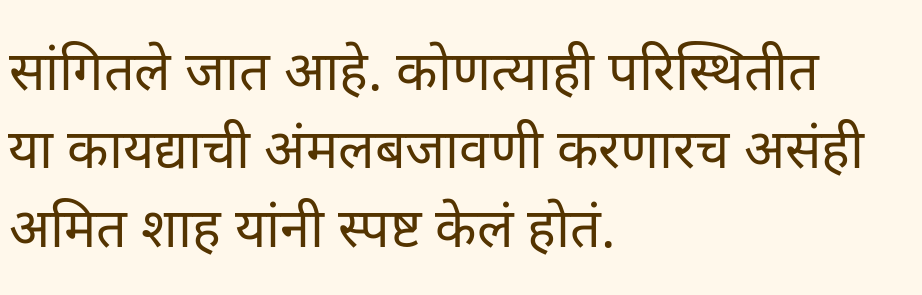सांगितले जात आहे. कोणत्याही परिस्थितीत या कायद्याची अंमलबजावणी करणारच असंही अमित शाह यांनी स्पष्ट केलं होतं.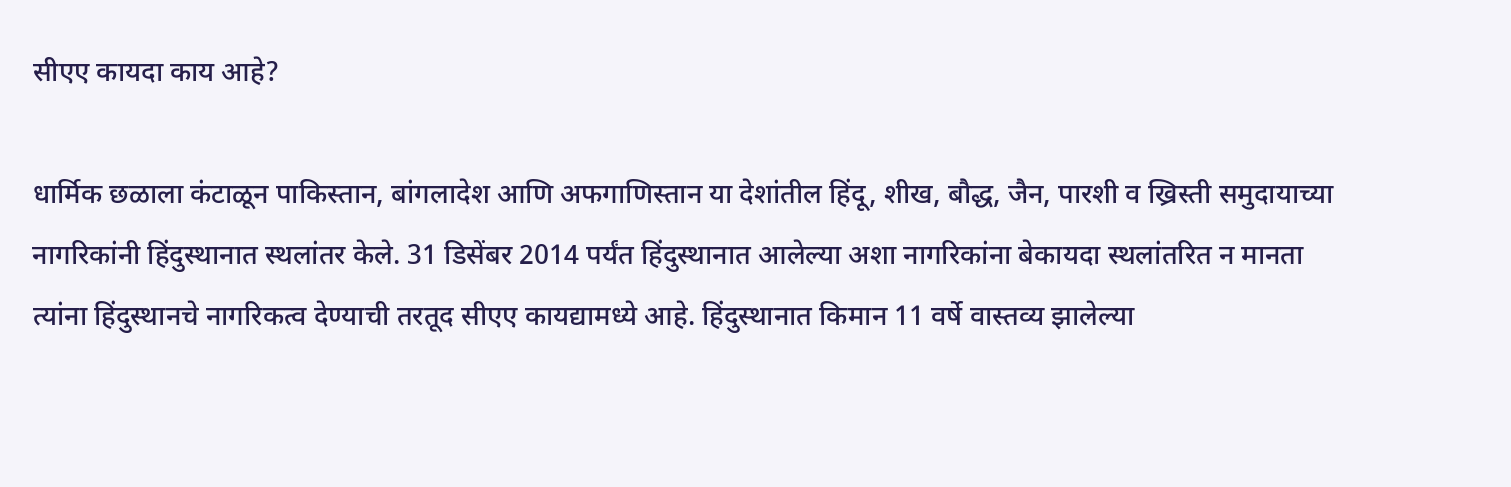सीएए कायदा काय आहे?

धार्मिक छळाला कंटाळून पाकिस्तान, बांगलादेश आणि अफगाणिस्तान या देशांतील हिंदू, शीख, बौद्ध, जैन, पारशी व ख्रिस्ती समुदायाच्या नागरिकांनी हिंदुस्थानात स्थलांतर केले. 31 डिसेंबर 2014 पर्यंत हिंदुस्थानात आलेल्या अशा नागरिकांना बेकायदा स्थलांतरित न मानता त्यांना हिंदुस्थानचे नागरिकत्व देण्याची तरतूद सीएए कायद्यामध्ये आहे. हिंदुस्थानात किमान 11 वर्षे वास्तव्य झालेल्या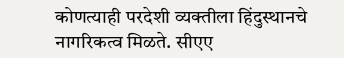कोणत्याही परदेशी व्यक्तीला हिंदुस्थानचे नागरिकत्व मिळते. सीएए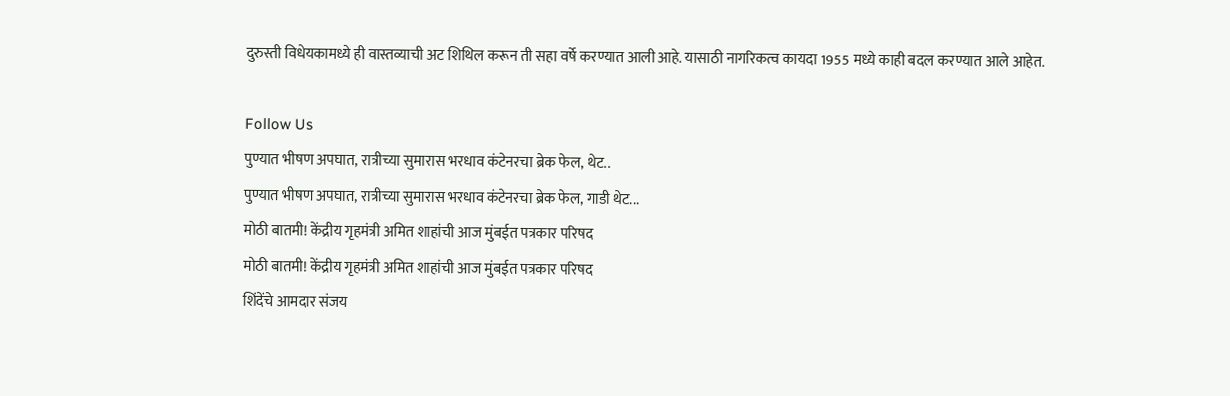दुरुस्ती विधेयकामध्ये ही वास्तव्याची अट शिथिल करून ती सहा वर्षे करण्यात आली आहे. यासाठी नागरिकत्व कायदा 1955 मध्ये काही बदल करण्यात आले आहेत.

Follow Us
पुण्यात भीषण अपघात, रात्रीच्या सुमारास भरधाव कंटेनरचा ब्रेक फेल, थेट..
पुण्यात भीषण अपघात, रात्रीच्या सुमारास भरधाव कंटेनरचा ब्रेक फेल, गाडी थेट...
मोठी बातमी! केंद्रीय गृहमंत्री अमित शाहांची आज मुंबईत पत्रकार परिषद
मोठी बातमी! केंद्रीय गृहमंत्री अमित शाहांची आज मुंबईत पत्रकार परिषद
शिंदेंचे आमदार संजय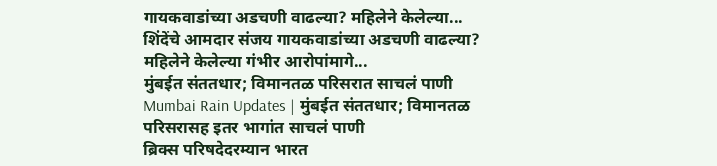गायकवाडांच्या अडचणी वाढल्या? महिलेने केलेल्या...
शिंदेंचे आमदार संजय गायकवाडांच्या अडचणी वाढल्या? महिलेने केलेल्या गंभीर आरोपांमागे...
मुंबईत संततधार; विमानतळ परिसरात साचलं पाणी
Mumbai Rain Updates | मुंबईत संततधार; विमानतळ परिसरासह इतर भागांत साचलं पाणी
ब्रिक्स परिषदेदरम्यान भारत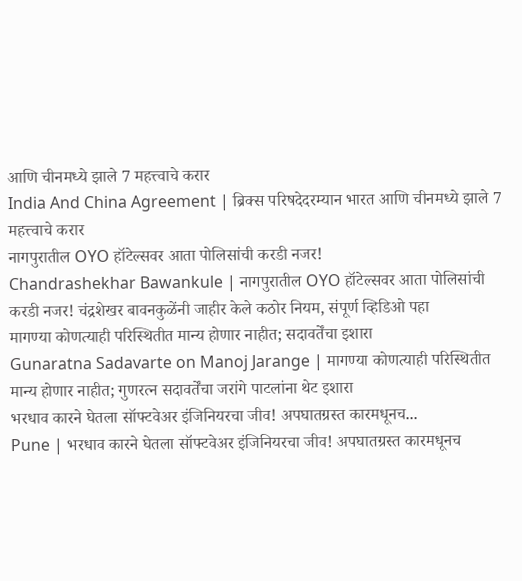आणि चीनमध्ये झाले 7 महत्त्वाचे करार
India And China Agreement | ब्रिक्स परिषदेदरम्यान भारत आणि चीनमध्ये झाले 7 महत्त्वाचे करार
नागपुरातील OYO हॉटेल्सवर आता पोलिसांची करडी नजर!
Chandrashekhar Bawankule | नागपुरातील OYO हॉटेल्सवर आता पोलिसांची करडी नजर! चंद्रशेखर बावनकुळेंनी जाहीर केले कठोर नियम, संपूर्ण व्हिडिओ पहा
मागण्या कोणत्याही परिस्थितीत मान्य होणार नाहीत; सदावर्तेंचा इशारा
Gunaratna Sadavarte on Manoj Jarange | मागण्या कोणत्याही परिस्थितीत मान्य होणार नाहीत; गुणरत्न सदावर्तेंचा जरांगे पाटलांना थेट इशारा
भरधाव कारने घेतला सॉफ्टवेअर इंजिनियरचा जीव! अपघातग्रस्त कारमधूनच...
Pune | भरधाव कारने घेतला सॉफ्टवेअर इंजिनियरचा जीव! अपघातग्रस्त कारमधूनच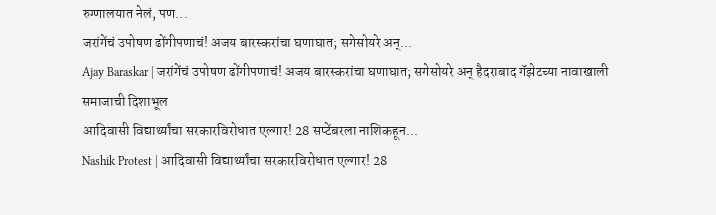रुग्णालयात नेलं, पण...
जरांगेंचं उपोषण ढोंगीपणाचं! अजय बारस्करांचा घणाघात; सगेसोयरे अन्...
Ajay Baraskar | जरांगेंचं उपोषण ढोंगीपणाचं! अजय बारस्करांचा घणाघात; सगेसोयरे अन् हैदराबाद गॅझेटच्या नावाखाली समाजाची दिशाभूल
आदिवासी विद्यार्थ्यांचा सरकारविरोधात एल्गार! 28 सप्टेंबरला नाशिकहून...
Nashik Protest | आदिवासी विद्यार्थ्यांचा सरकारविरोधात एल्गार! 28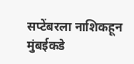सप्टेंबरला नाशिकहून मुंबईकडे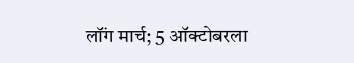लॉंग मार्च; 5 ऑक्टोबरला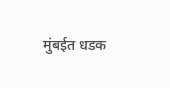मुंबईत धडक